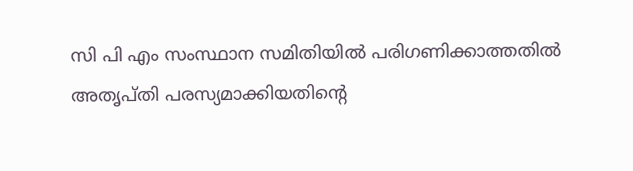സി പി എം സംസ്ഥാന സമിതിയില്‍ പരിഗണിക്കാത്തതില്‍ അതൃപ്തി പരസ്യമാക്കിയതിന്റെ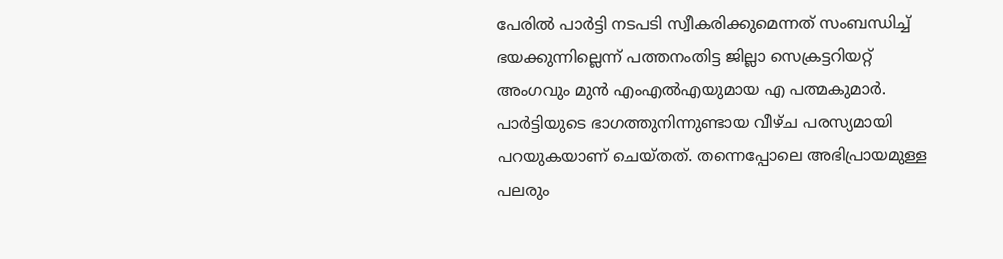പേരില്‍ പാര്‍ട്ടി നടപടി സ്വീകരിക്കുമെന്നത് സംബന്ധിച്ച് ഭയക്കുന്നില്ലെന്ന് പത്തനംതിട്ട ജില്ലാ സെക്രട്ടറിയറ്റ് അംഗവും മുന്‍ എംഎല്‍എയുമായ എ പത്മകുമാര്‍. പാര്‍ട്ടിയുടെ ഭാഗത്തുനിന്നുണ്ടായ വീഴ്ച പരസ്യമായി പറയുകയാണ് ചെയ്തത്. തന്നെപ്പോലെ അഭിപ്രായമുള്ള പലരും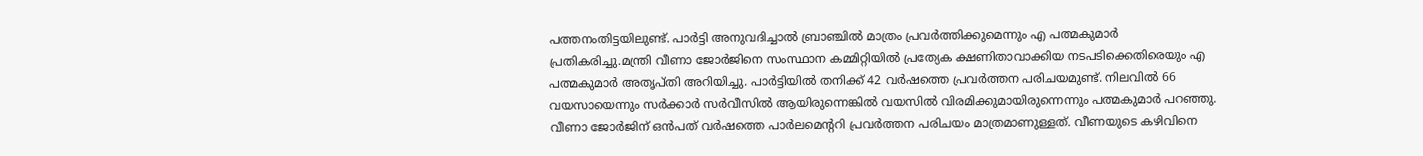പത്തനംതിട്ടയിലുണ്ട്. പാര്‍ട്ടി അനുവദിച്ചാല്‍ ബ്രാഞ്ചില്‍ മാത്രം പ്രവര്‍ത്തിക്കുമെന്നും എ പത്മകുമാര്‍ പ്രതികരിച്ചു.മന്ത്രി വീണാ ജോര്‍ജിനെ സംസ്ഥാന കമ്മിറ്റിയില്‍ പ്രത്യേക ക്ഷണിതാവാക്കിയ നടപടിക്കെതിരെയും എ പത്മകുമാര്‍ അതൃപ്തി അറിയിച്ചു. പാര്‍ട്ടിയില്‍ തനിക്ക് 42 വര്‍ഷത്തെ പ്രവര്‍ത്തന പരിചയമുണ്ട്. നിലവില്‍ 66 വയസായെന്നും സര്‍ക്കാര്‍ സര്‍വീസില്‍ ആയിരുന്നെങ്കില്‍ വയസില്‍ വിരമിക്കുമായിരുന്നെന്നും പത്മകുമാര്‍ പറഞ്ഞു. വീണാ ജോര്‍ജിന് ഒന്‍പത് വര്‍ഷത്തെ പാര്‍ലമെന്ററി പ്രവര്‍ത്തന പരിചയം മാത്രമാണുള്ളത്. വീണയുടെ കഴിവിനെ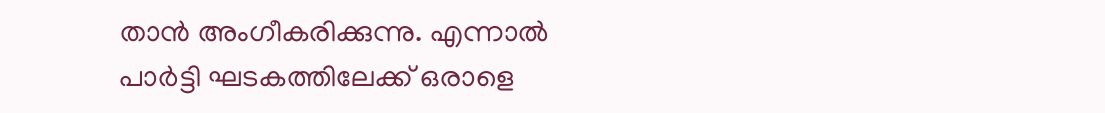താന്‍ അംഗീകരിക്കുന്നു. എന്നാല്‍ പാര്‍ട്ടി ഘടകത്തിലേക്ക് ഒരാളെ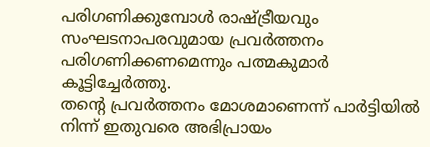പരിഗണിക്കുമ്പോള്‍ രാഷ്ട്രീയവും സംഘടനാപരവുമായ പ്രവര്‍ത്തനം പരിഗണിക്കണമെന്നും പത്മകുമാര്‍ കൂട്ടിച്ചേര്‍ത്തു.
തന്റെ പ്രവര്‍ത്തനം മോശമാണെന്ന് പാര്‍ട്ടിയില്‍ നിന്ന് ഇതുവരെ അഭിപ്രായം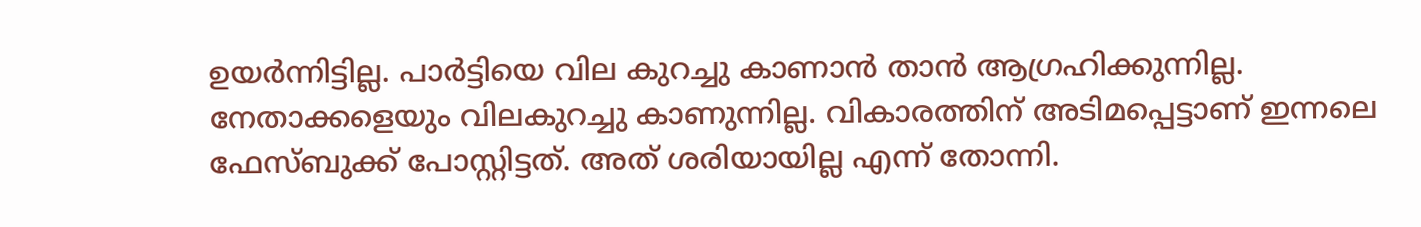ഉയര്‍ന്നിട്ടില്ല. പാര്‍ട്ടിയെ വില കുറച്ചു കാണാന്‍ താന്‍ ആഗ്രഹിക്കുന്നില്ല. നേതാക്കളെയും വിലകുറച്ചു കാണുന്നില്ല. വികാരത്തിന് അടിമപ്പെട്ടാണ് ഇന്നലെ ഫേസ്ബുക്ക് പോസ്റ്റിട്ടത്. അത് ശരിയായില്ല എന്ന് തോന്നി.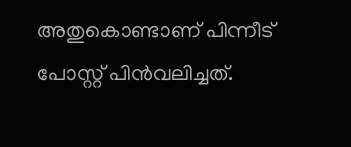അതുകൊണ്ടാണ് പിന്നീട് പോസ്റ്റ് പിന്‍വലിച്ചത്.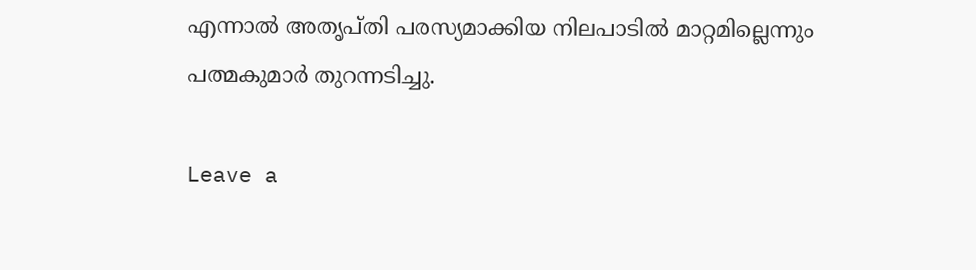എന്നാല്‍ അതൃപ്തി പരസ്യമാക്കിയ നിലപാടില്‍ മാറ്റമില്ലെന്നും പത്മകുമാര്‍ തുറന്നടിച്ചു.

Leave a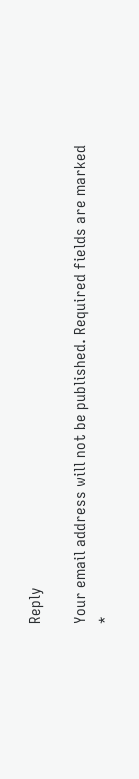Reply

Your email address will not be published. Required fields are marked *